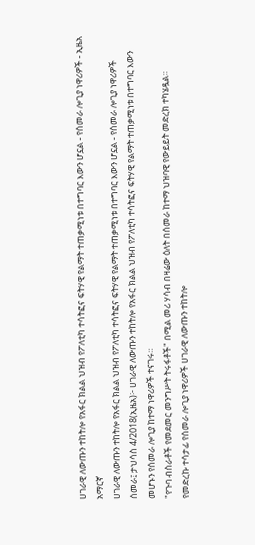ሀገራዊ ለውጡን ተከትሎ የአፋር ክልል ህዝብ የፖለቲካ ተሳትፎና ፍትሃዊ የልማት ተጠቃሚነቱ በተግባር እውን ሆኗል - የሰመራ ሎጊያ ነዋሪዎች - ኢዜአ አማርኛ
ሀገራዊ ለውጡን ተከትሎ የአፋር ክልል ህዝብ የፖለቲካ ተሳትፎና ፍትሃዊ የልማት ተጠቃሚነቱ በተግባር እውን ሆኗል - የሰመራ ሎጊያ ነዋሪዎች
ሰመራ፤ ታህሳስ 4/2018(ኢዜአ)፦ ሀገራዊ ለውጡን ተከትሎ የአፋር ክልል ህዝብ የፖለቲካ ተሳትፎና ፍትሃዊ የልማት ተጠቃሚነቱ በተግባር እውን መሆኑን የሰመራ ሎጊያ ከተማ ነዋሪዎች ተናገሩ።
"የጉባ ብስራቶች የመደመር መንግሥት ትሩፋቶች" በሚል መሪ ሃሳብ በዛሬው ዕለት በሰመራ ከተማ ህዝባዊ የውይይት መድረክ ተካሄዷል።
የመድረኩ ተሳታፊ የሰመራ ሎጊያ ነዋሪዎች ሀገራዊ ለውጡን ተከትሎ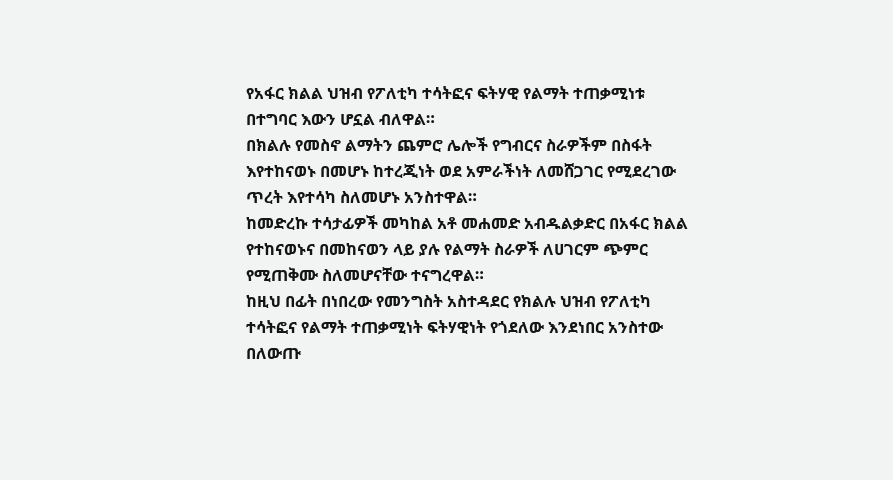የአፋር ክልል ህዝብ የፖለቲካ ተሳትፎና ፍትሃዊ የልማት ተጠቃሚነቱ በተግባር እውን ሆኗል ብለዋል።
በክልሉ የመስኖ ልማትን ጨምሮ ሌሎች የግብርና ስራዎችም በስፋት እየተከናወኑ በመሆኑ ከተረጂነት ወደ አምራችነት ለመሸጋገር የሚደረገው ጥረት እየተሳካ ስለመሆኑ አንስተዋል።
ከመድረኩ ተሳታፊዎች መካከል አቶ መሐመድ አብዱልቃድር በአፋር ክልል የተከናወኑና በመከናወን ላይ ያሉ የልማት ስራዎች ለሀገርም ጭምር የሚጠቅሙ ስለመሆናቸው ተናግረዋል።
ከዚህ በፊት በነበረው የመንግስት አስተዳደር የክልሉ ህዝብ የፖለቲካ ተሳትፎና የልማት ተጠቃሚነት ፍትሃዊነት የጎደለው እንደነበር አንስተው በለውጡ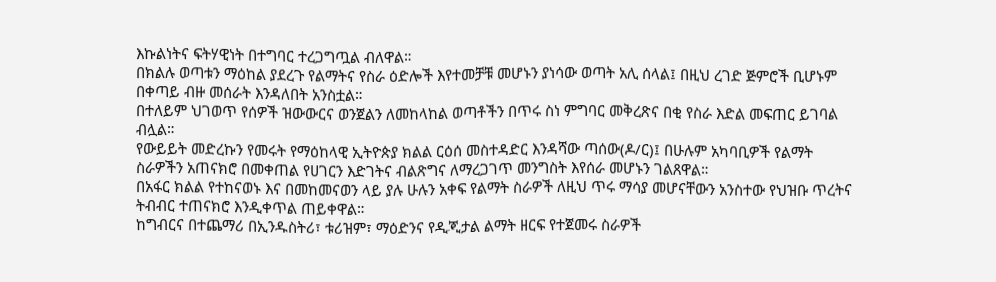እኩልነትና ፍትሃዊነት በተግባር ተረጋግጧል ብለዋል።
በክልሉ ወጣቱን ማዕከል ያደረጉ የልማትና የስራ ዕድሎች እየተመቻቹ መሆኑን ያነሳው ወጣት አሊ ሰላል፤ በዚህ ረገድ ጅምሮች ቢሆኑም በቀጣይ ብዙ መሰራት እንዳለበት አንስቷል።
በተለይም ህገወጥ የሰዎች ዝውውርና ወንጀልን ለመከላከል ወጣቶችን በጥሩ ስነ ምግባር መቅረጽና በቂ የስራ እድል መፍጠር ይገባል ብሏል።
የውይይት መድረኩን የመሩት የማዕከላዊ ኢትዮጵያ ክልል ርዕሰ መስተዳድር እንዳሻው ጣሰው(ዶ/ር)፤ በሁሉም አካባቢዎች የልማት ስራዎችን አጠናክሮ በመቀጠል የሀገርን እድገትና ብልጽግና ለማረጋገጥ መንግስት እየሰራ መሆኑን ገልጸዋል።
በአፋር ክልል የተከናወኑ እና በመከመናወን ላይ ያሉ ሁሉን አቀፍ የልማት ስራዎች ለዚህ ጥሩ ማሳያ መሆናቸውን አንስተው የህዝቡ ጥረትና ትብብር ተጠናክሮ እንዲቀጥል ጠይቀዋል።
ከግብርና በተጨማሪ በኢንዱስትሪ፣ ቱሪዝም፣ ማዕድንና የዲጂታል ልማት ዘርፍ የተጀመሩ ስራዎች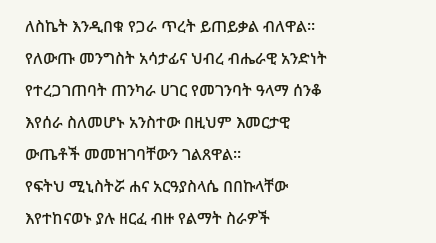ለስኬት እንዲበቁ የጋራ ጥረት ይጠይቃል ብለዋል።
የለውጡ መንግስት አሳታፊና ህብረ ብሔራዊ አንድነት የተረጋገጠባት ጠንካራ ሀገር የመገንባት ዓላማ ሰንቆ እየሰራ ስለመሆኑ አንስተው በዚህም እመርታዊ ውጤቶች መመዝገባቸውን ገልጸዋል።
የፍትህ ሚኒስትሯ ሐና አርዓያስላሴ በበኩላቸው እየተከናወኑ ያሉ ዘርፈ ብዙ የልማት ስራዎች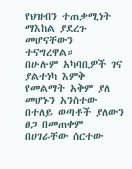የህዝብን ተጠቃሚነት ማእከል ያደረጉ መሆናቸውን ተናግረዋል።
በሁሉም አካባቢዎች ገና ያልተነካ እምቅ የመልማት አቅም ያለ መሆኑን አንስተው በተለይ ወጣቶች ያለውን ፀጋ በመጠቀም በሀገራቸው ሰርተው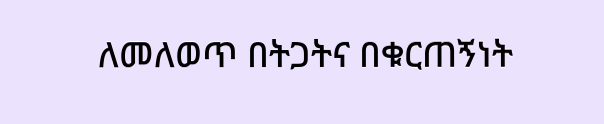ለመለወጥ በትጋትና በቁርጠኝነት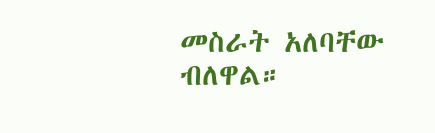መስራት አለባቸው ብለዋል።